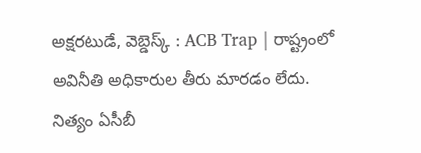అక్షరటుడే, వెబ్డెస్క్ : ACB Trap | రాష్ట్రంలో అవినీతి అధికారుల తీరు మారడం లేదు. నిత్యం ఏసీబీ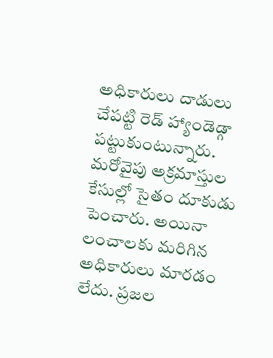అధికారులు దాడులు చేపట్టి రెడ్ హ్యాండెడ్గా పట్టుకుంటున్నారు. మరోవైపు అక్రమాస్తుల కేసుల్లో సైతం దూకుడు పెంచారు. అయినా లంచాలకు మరిగిన అధికారులు మారడం లేదు. ప్రజల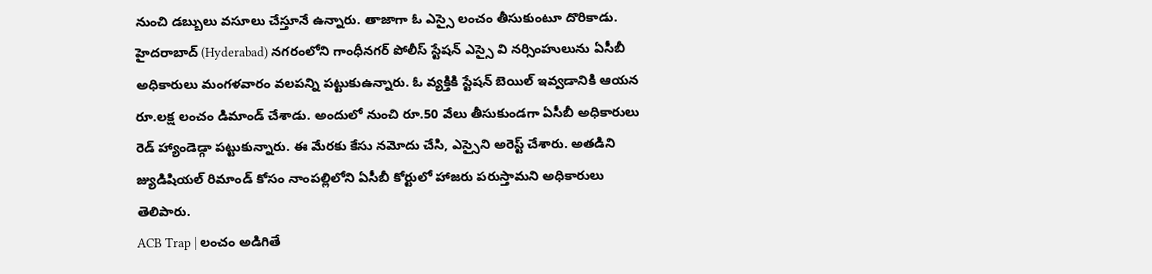నుంచి డబ్బులు వసూలు చేస్తూనే ఉన్నారు. తాజాగా ఓ ఎస్సై లంచం తీసుకుంటూ దొరికాడు.
హైదరాబాద్ (Hyderabad) నగరంలోని గాంధీనగర్ పోలీస్ స్టేషన్ ఎస్సై వి నర్సింహులును ఏసీబీ అధికారులు మంగళవారం వలపన్ని పట్టుకుఉన్నారు. ఓ వ్యక్తికి స్టేషన్ బెయిల్ ఇవ్వడానికి ఆయన రూ.లక్ష లంచం డిమాండ్ చేశాడు. అందులో నుంచి రూ.50 వేలు తీసుకుండగా ఏసీబీ అధికారులు రెడ్ హ్యాండెడ్గా పట్టుకున్నారు. ఈ మేరకు కేసు నమోదు చేసి, ఎస్సైని అరెస్ట్ చేశారు. అతడిని జ్యుడిషియల్ రిమాండ్ కోసం నాంపల్లిలోని ఏసీబీ కోర్టులో హాజరు పరుస్తామని అధికారులు తెలిపారు.
ACB Trap | లంచం అడిగితే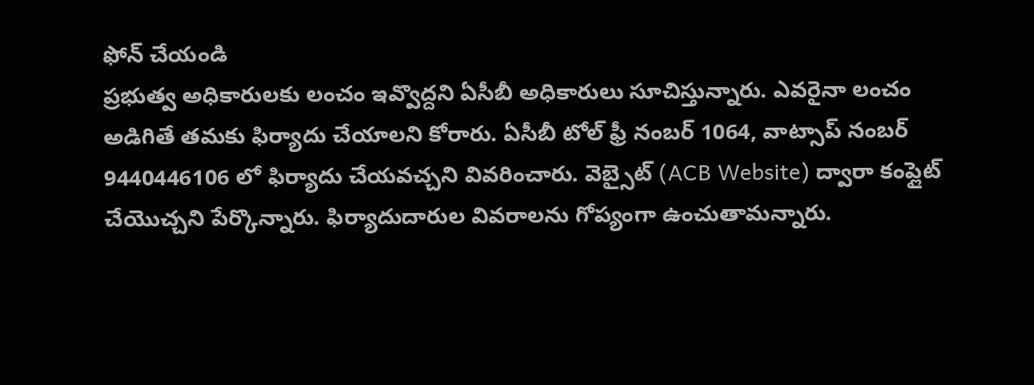ఫోన్ చేయండి
ప్రభుత్వ అధికారులకు లంచం ఇవ్వొద్దని ఏసీబీ అధికారులు సూచిస్తున్నారు. ఎవరైనా లంచం అడిగితే తమకు ఫిర్యాదు చేయాలని కోరారు. ఏసీబీ టోల్ ఫ్రీ నంబర్ 1064, వాట్సాప్ నంబర్ 9440446106 లో ఫిర్యాదు చేయవచ్చని వివరించారు. వెబ్సైట్ (ACB Website) ద్వారా కంప్లైట్ చేయొచ్చని పేర్కొన్నారు. ఫిర్యాదుదారుల వివరాలను గోప్యంగా ఉంచుతామన్నారు.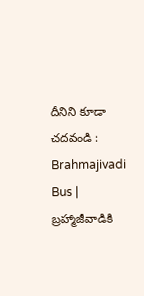దీనిని కూడా చదవండి : Brahmajivadi Bus | బ్రహ్మాజీవాడికి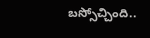బస్సోచ్చింది..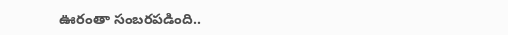ఊరంతా సంబరపడింది..